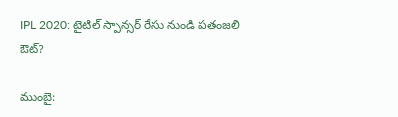IPL 2020: టైటిల్ స్పాన్సర్ రేసు నుండి పతంజలి ఔట్?

ముంబై: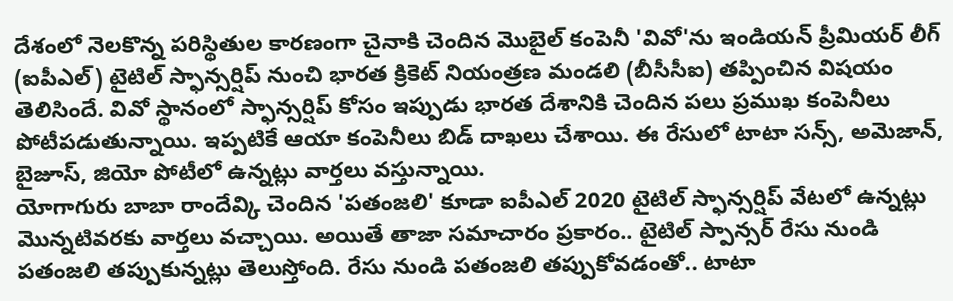దేశంలో నెలకొన్న పరిస్థితుల కారణంగా చైనాకి చెందిన మొబైల్ కంపెనీ 'వివో'ను ఇండియన్ ప్రీమియర్ లీగ్ (ఐపీఎల్) టైటిల్ స్ఫాన్సర్షిప్ నుంచి భారత క్రికెట్ నియంత్రణ మండలి (బీసీసీఐ) తప్పించిన విషయం తెలిసిందే. వివో స్థానంలో స్ఫాన్సర్షిప్ కోసం ఇప్పుడు భారత దేశానికి చెందిన పలు ప్రముఖ కంపెనీలు పోటీపడుతున్నాయి. ఇప్పటికే ఆయా కంపెనీలు బిడ్ దాఖలు చేశాయి. ఈ రేసులో టాటా సన్స్, అమెజాన్, బైజూస్, జియో పోటీలో ఉన్నట్లు వార్తలు వస్తున్నాయి.
యోగాగురు బాబా రాందేవ్కి చెందిన 'పతంజలి' కూడా ఐపీఎల్ 2020 టైటిల్ స్ఫాన్సర్షిప్ వేటలో ఉన్నట్లు మొన్నటివరకు వార్తలు వచ్చాయి. అయితే తాజా సమాచారం ప్రకారం.. టైటిల్ స్పాన్సర్ రేసు నుండి పతంజలి తప్పుకున్నట్లు తెలుస్తోంది. రేసు నుండి పతంజలి తప్పుకోవడంతో.. టాటా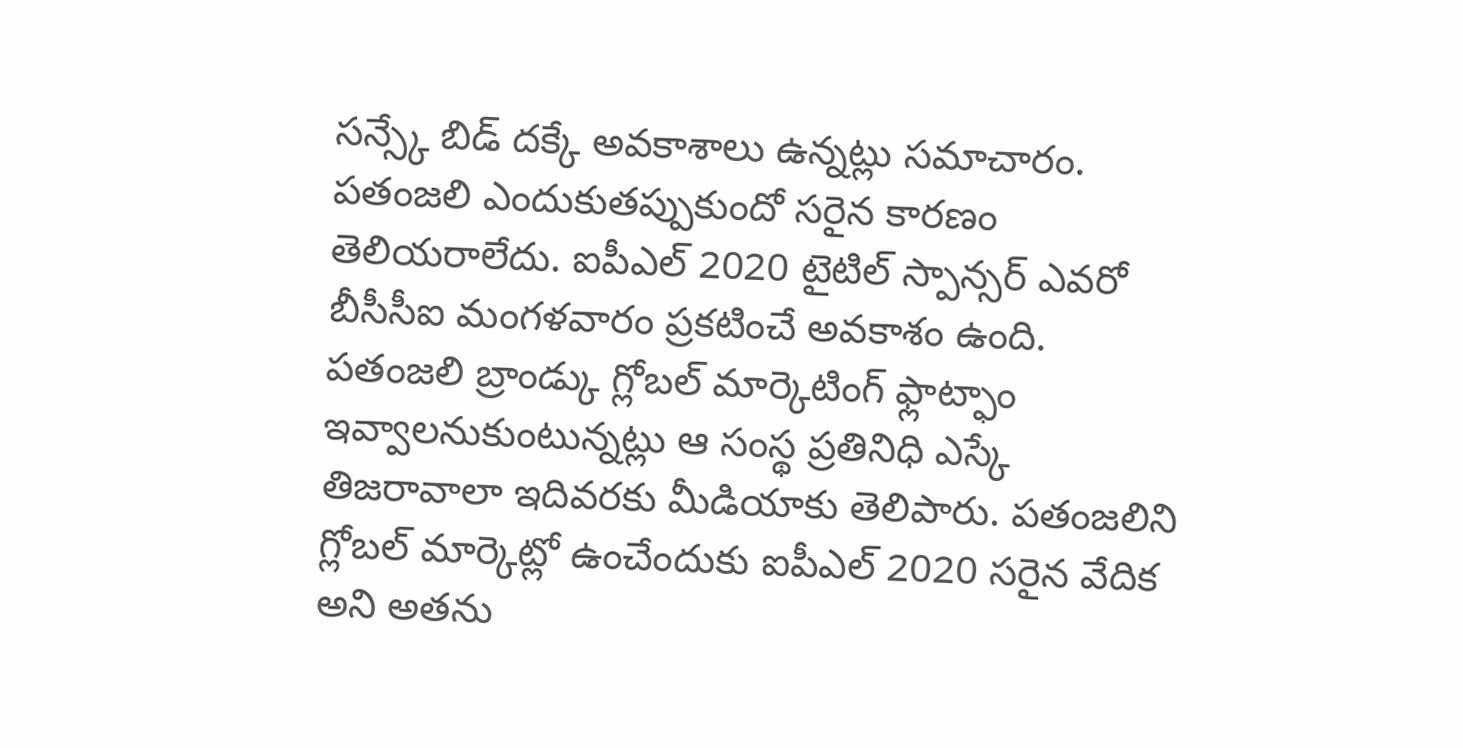సన్స్కే బిడ్ దక్కే అవకాశాలు ఉన్నట్లు సమాచారం. పతంజలి ఎందుకుతప్పుకుందో సరైన కారణం తెలియరాలేదు. ఐపీఎల్ 2020 టైటిల్ స్పాన్సర్ ఎవరో బీసీసీఐ మంగళవారం ప్రకటించే అవకాశం ఉంది.
పతంజలి బ్రాండ్కు గ్లోబల్ మార్కెటింగ్ ఫ్లాట్ఫాం ఇవ్వాలనుకుంటున్నట్లు ఆ సంస్థ ప్రతినిధి ఎస్కే తిజరావాలా ఇదివరకు మీడియాకు తెలిపారు. పతంజలిని గ్లోబల్ మార్కెట్లో ఉంచేందుకు ఐపీఎల్ 2020 సరైన వేదిక అని అతను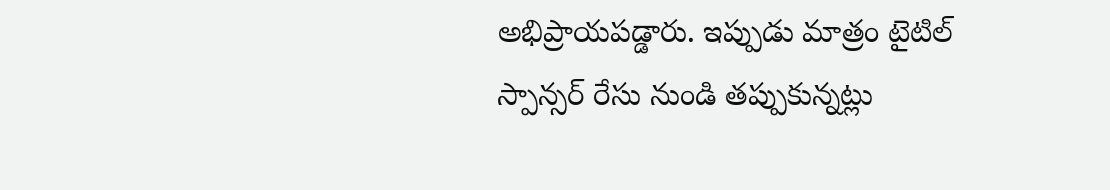అభిప్రాయపడ్డారు. ఇప్పుడు మాత్రం టైటిల్ స్పాన్సర్ రేసు నుండి తప్పుకున్నట్లు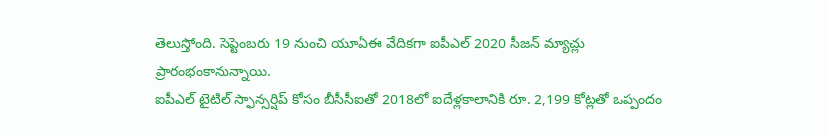తెలుస్తోంది. సెప్టెంబరు 19 నుంచి యూఏఈ వేదికగా ఐపీఎల్ 2020 సీజన్ మ్యాచ్లు ప్రారంభంకానున్నాయి.
ఐపీఎల్ టైటిల్ స్ఫాన్సర్షిప్ కోసం బీసీసీఐతో 2018లో ఐదేళ్లకాలానికి రూ. 2,199 కోట్లతో ఒప్పందం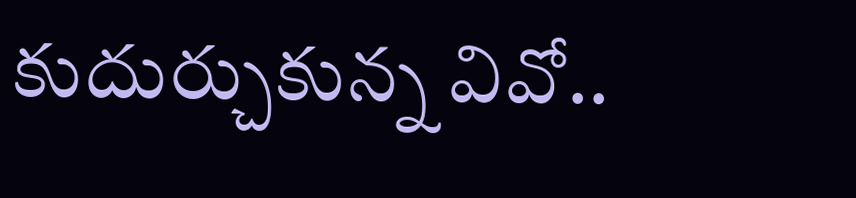కుదుర్చుకున్న వివో..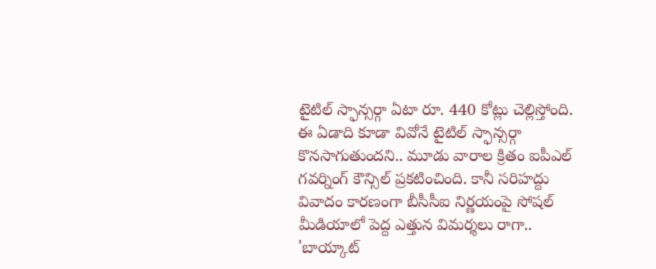టైటిల్ స్ఫాన్సర్గా ఏటా రూ. 440 కోట్లు చెల్లిస్తోంది. ఈ ఏడాది కూడా వివోనే టైటిల్ స్ఫాన్సర్గా కొనసాగుతుందని.. మూడు వారాల క్రితం ఐపీఎల్ గవర్నింగ్ కౌన్సిల్ ప్రకటించింది. కానీ సరిహద్దు వివాదం కారణంగా బీసీసీఐ నిర్ణయంపై సోషల్ మీడియాలో పెద్ద ఎత్తున విమర్శలు రాగా.. 'బాయ్కాట్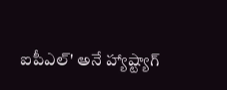ఐపీఎల్' అనే హ్యాష్ట్యాగ్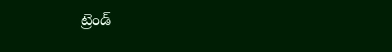ట్రెండ్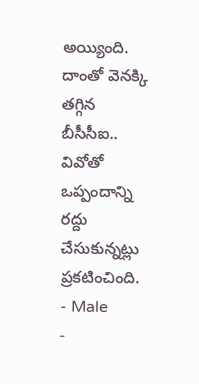అయ్యింది. దాంతో వెనక్కి తగ్గిన బీసీసీఐ.. వివోతో ఒప్పందాన్ని రద్దు చేసుకున్నట్లు ప్రకటించింది.
- Male
-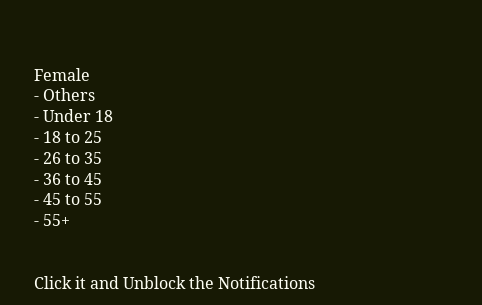Female
- Others
- Under 18
- 18 to 25
- 26 to 35
- 36 to 45
- 45 to 55
- 55+


Click it and Unblock the Notifications